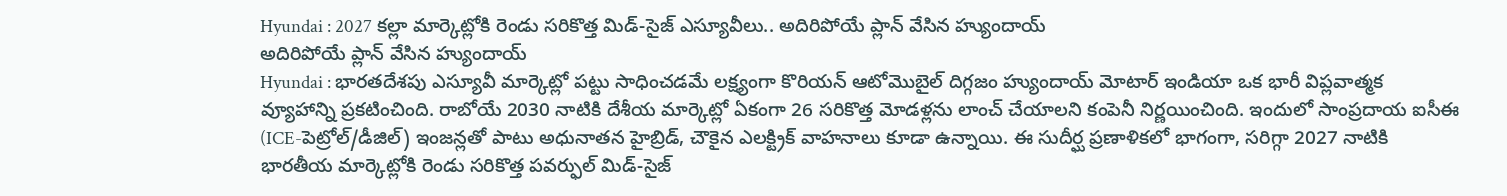Hyundai : 2027 కల్లా మార్కెట్లోకి రెండు సరికొత్త మిడ్-సైజ్ ఎస్యూవీలు.. అదిరిపోయే ప్లాన్ వేసిన హ్యుందాయ్
అదిరిపోయే ప్లాన్ వేసిన హ్యుందాయ్
Hyundai : భారతదేశపు ఎస్యూవీ మార్కెట్లో పట్టు సాధించడమే లక్ష్యంగా కొరియన్ ఆటోమొబైల్ దిగ్గజం హ్యుందాయ్ మోటార్ ఇండియా ఒక భారీ విప్లవాత్మక వ్యూహాన్ని ప్రకటించింది. రాబోయే 2030 నాటికి దేశీయ మార్కెట్లో ఏకంగా 26 సరికొత్త మోడళ్లను లాంచ్ చేయాలని కంపెనీ నిర్ణయించింది. ఇందులో సాంప్రదాయ ఐసీఈ (ICE-పెట్రోల్/డీజిల్) ఇంజన్లతో పాటు అధునాతన హైబ్రిడ్, చౌకైన ఎలక్ట్రిక్ వాహనాలు కూడా ఉన్నాయి. ఈ సుదీర్ఘ ప్రణాళికలో భాగంగా, సరిగ్గా 2027 నాటికి భారతీయ మార్కెట్లోకి రెండు సరికొత్త పవర్ఫుల్ మిడ్-సైజ్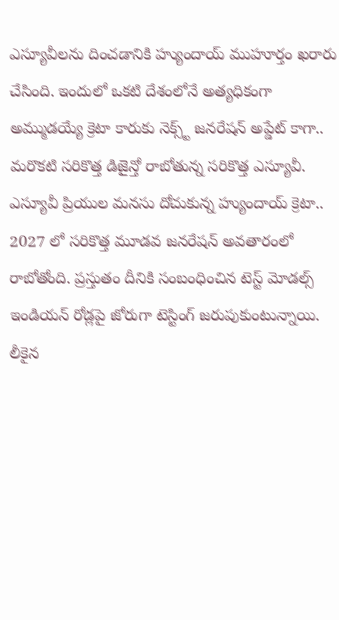ఎస్యూవీలను దించడానికి హ్యుందాయ్ ముహూర్తం ఖరారు చేసింది. ఇందులో ఒకటి దేశంలోనే అత్యధికంగా అమ్ముడయ్యే క్రెటా కారుకు నెక్స్ట్ జనరేషన్ అప్డేట్ కాగా.. మరొకటి సరికొత్త డిజైన్తో రాబోతున్న సరికొత్త ఎస్యూవీ.
ఎస్యూవీ ప్రియుల మనసు దోచుకున్న హ్యుందాయ్ క్రెటా.. 2027 లో సరికొత్త మూడవ జనరేషన్ అవతారంలో రాబోతోంది. ప్రస్తుతం దీనికి సంబంధించిన టెస్ట్ మోడల్స్ ఇండియన్ రోడ్లపై జోరుగా టెస్టింగ్ జరుపుకుంటున్నాయి. లీకైన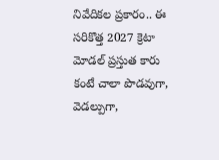నివేదికల ప్రకారం.. ఈ సరికొత్త 2027 క్రెటా మోడల్ ప్రస్తుత కారు కంటే చాలా పొడవుగా, వెడల్పుగా,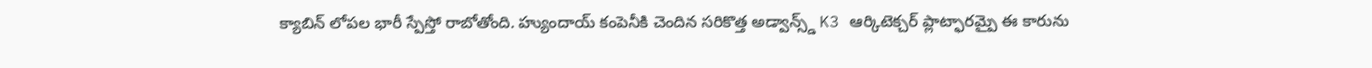క్యాబిన్ లోపల భారీ స్పేస్తో రాబోతోంది. హ్యుందాయ్ కంపెనీకి చెందిన సరికొత్త అడ్వాన్స్డ్ K3 ఆర్కిటెక్చర్ ప్లాట్ఫారమ్పై ఈ కారును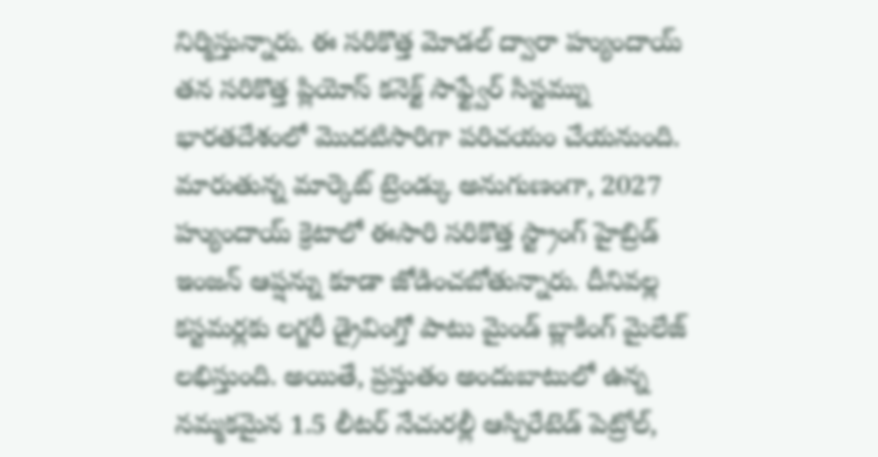నిర్మిస్తున్నారు. ఈ సరికొత్త మోడల్ ద్వారా హ్యుందాయ్ తన సరికొత్త ప్లియోస్ కనెక్ట్ సాఫ్ట్వేర్ సిస్టమ్ను భారతదేశంలో మొదటిసారిగా పరిచయం చేయనుంది.
మారుతున్న మార్కెట్ ట్రెండ్కు అనుగుణంగా, 2027 హ్యుందాయ్ క్రెటాలో ఈసారి సరికొత్త స్ట్రాంగ్ హైబ్రిడ్ ఇంజన్ ఆప్షన్ను కూడా జోడించబోతున్నారు. దీనివల్ల కస్టమర్లకు లగ్జరీ డ్రైవింగ్తో పాటు మైండ్ బ్లాకింగ్ మైలేజ్ లభిస్తుంది. అయితే, ప్రస్తుతం అందుబాటులో ఉన్న నమ్మకమైన 1.5 లీటర్ నేచురల్లీ ఆస్పిరేటెడ్ పెట్రోల్,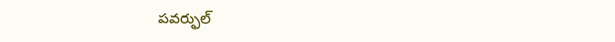పవర్ఫుల్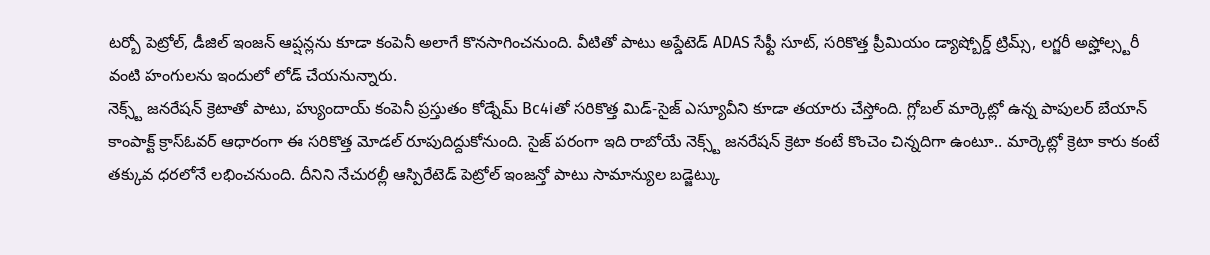టర్బో పెట్రోల్, డీజిల్ ఇంజన్ ఆప్షన్లను కూడా కంపెనీ అలాగే కొనసాగించనుంది. వీటితో పాటు అప్డేటెడ్ ADAS సేఫ్టీ సూట్, సరికొత్త ప్రీమియం డ్యాష్బోర్డ్ ట్రిమ్స్, లగ్జరీ అప్హోల్స్టరీ వంటి హంగులను ఇందులో లోడ్ చేయనున్నారు.
నెక్స్ట్ జనరేషన్ క్రెటాతో పాటు, హ్యుందాయ్ కంపెనీ ప్రస్తుతం కోడ్నేమ్ Bc4iతో సరికొత్త మిడ్-సైజ్ ఎస్యూవీని కూడా తయారు చేస్తోంది. గ్లోబల్ మార్కెట్లో ఉన్న పాపులర్ బేయాన్ కాంపాక్ట్ క్రాస్ఓవర్ ఆధారంగా ఈ సరికొత్త మోడల్ రూపుదిద్దుకోనుంది. సైజ్ పరంగా ఇది రాబోయే నెక్స్ట్ జనరేషన్ క్రెటా కంటే కొంచెం చిన్నదిగా ఉంటూ.. మార్కెట్లో క్రెటా కారు కంటే తక్కువ ధరలోనే లభించనుంది. దీనిని నేచురల్లీ ఆస్పిరేటెడ్ పెట్రోల్ ఇంజన్తో పాటు సామాన్యుల బడ్జెట్కు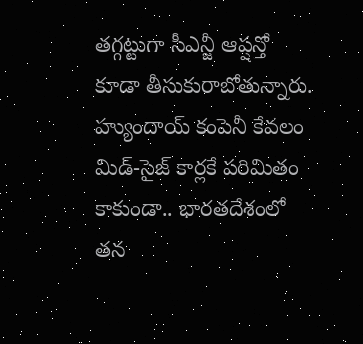తగ్గట్టుగా సీఎన్జీ ఆప్షన్తో కూడా తీసుకురాబోతున్నారు.
హ్యుందాయ్ కంపెనీ కేవలం మిడ్-సైజ్ కార్లకే పరిమితం కాకుండా.. భారతదేశంలో తన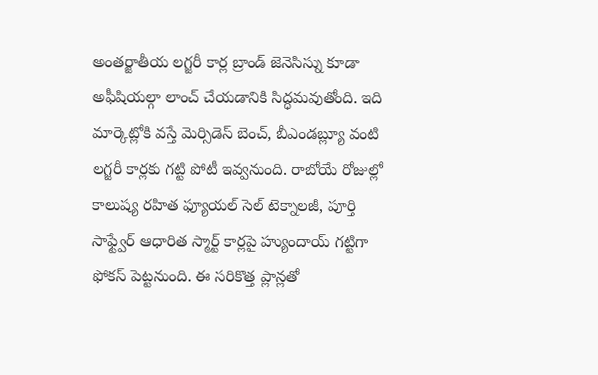అంతర్జాతీయ లగ్జరీ కార్ల బ్రాండ్ జెనెసిస్ను కూడా అఫీషియల్గా లాంచ్ చేయడానికి సిద్ధమవుతోంది. ఇది మార్కెట్లోకి వస్తే మెర్సిడెస్ బెంచ్, బీఎండబ్ల్యూ వంటి లగ్జరీ కార్లకు గట్టి పోటీ ఇవ్వనుంది. రాబోయే రోజుల్లో కాలుష్య రహిత ఫ్యూయల్ సెల్ టెక్నాలజీ, పూర్తి సాఫ్ట్వేర్ ఆధారిత స్మార్ట్ కార్లపై హ్యుందాయ్ గట్టిగా ఫోకస్ పెట్టనుంది. ఈ సరికొత్త ప్లాన్లతో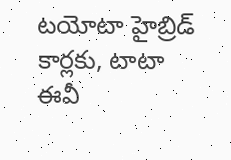టయోటా హైబ్రిడ్ కార్లకు, టాటా ఈవీ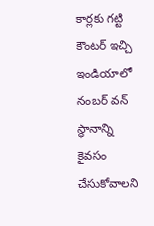కార్లకు గట్టి కౌంటర్ ఇచ్చి ఇండియాలో నంబర్ వన్ స్థానాన్ని కైవసం చేసుకోవాలని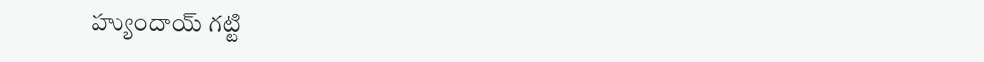హ్యుందాయ్ గట్టి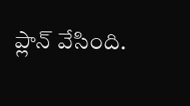ప్లాన్ వేసింది.